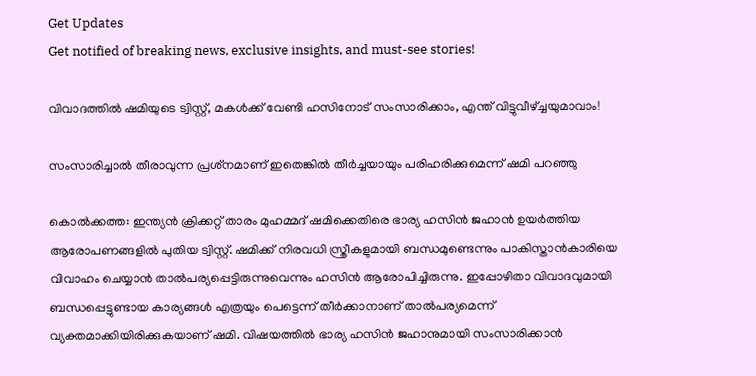Get Updates
Get notified of breaking news, exclusive insights, and must-see stories!

വിവാദത്തില്‍ ഷമിയുടെ ട്വിസ്റ്റ്, മകള്‍ക്ക് വേണ്ടി ഹസിനോട് സംസാരിക്കാം, എന്ത് വിട്ടുവീഴ്ച്ചയുമാവാം!

സംസാരിച്ചാല്‍ തീരാവുന്ന പ്രശ്‌നമാണ് ഇതെങ്കില്‍ തീര്‍ച്ചയായും പരിഹരിക്കുമെന്ന് ഷമി പറഞ്ഞു

കൊല്‍ക്കത്ത: ഇന്ത്യന്‍ ക്രിക്കറ്റ് താരം മുഹമ്മദ് ഷമിക്കെതിരെ ഭാര്യ ഹസിന്‍ ജഹാന്‍ ഉയര്‍ത്തിയ ആരോപണങ്ങളില്‍ പുതിയ ട്വിസ്റ്റ്. ഷമിക്ക് നിരവധി സ്ത്രീകളുമായി ബന്ധമുണ്ടെന്നും പാകിസ്താന്‍കാരിയെ വിവാഹം ചെയ്യാന്‍ താല്‍പര്യപ്പെട്ടിരുന്നുവെന്നും ഹസിന്‍ ആരോപിച്ചിരുന്നു. ഇപ്പോഴിതാ വിവാദവുമായി ബന്ധപ്പെട്ടുണ്ടായ കാര്യങ്ങള്‍ എത്രയും പെട്ടെന്ന് തീര്‍ക്കാനാണ് താല്‍പര്യമെന്ന് വ്യക്തമാക്കിയിരിക്കുകയാണ് ഷമി. വിഷയത്തില്‍ ഭാര്യ ഹസിന്‍ ജഹാനുമായി സംസാരിക്കാന്‍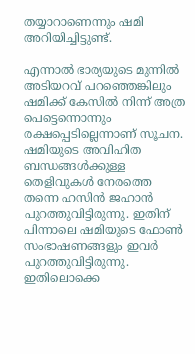തയ്യാറാണെന്നും ഷമി അറിയിച്ചിട്ടുണ്ട്.

എന്നാല്‍ ഭാര്യയുടെ മുന്നില്‍ അടിയറവ് പറഞ്ഞെങ്കിലും ഷമിക്ക് കേസില്‍ നിന്ന് അത്ര പെട്ടെന്നൊന്നും രക്ഷപ്പെടില്ലെന്നാണ് സൂചന. ഷമിയുടെ അവിഹിത ബന്ധങ്ങള്‍ക്കുള്ള തെളിവുകള്‍ നേരത്തെ തന്നെ ഹസിന്‍ ജഹാന്‍ പുറത്തുവിട്ടിരുന്നു. ഇതിന് പിന്നാലെ ഷമിയുടെ ഫോണ്‍ സംഭാഷണങ്ങളും ഇവര്‍ പുറത്തുവിട്ടിരുന്നു. ഇതിലൊക്കെ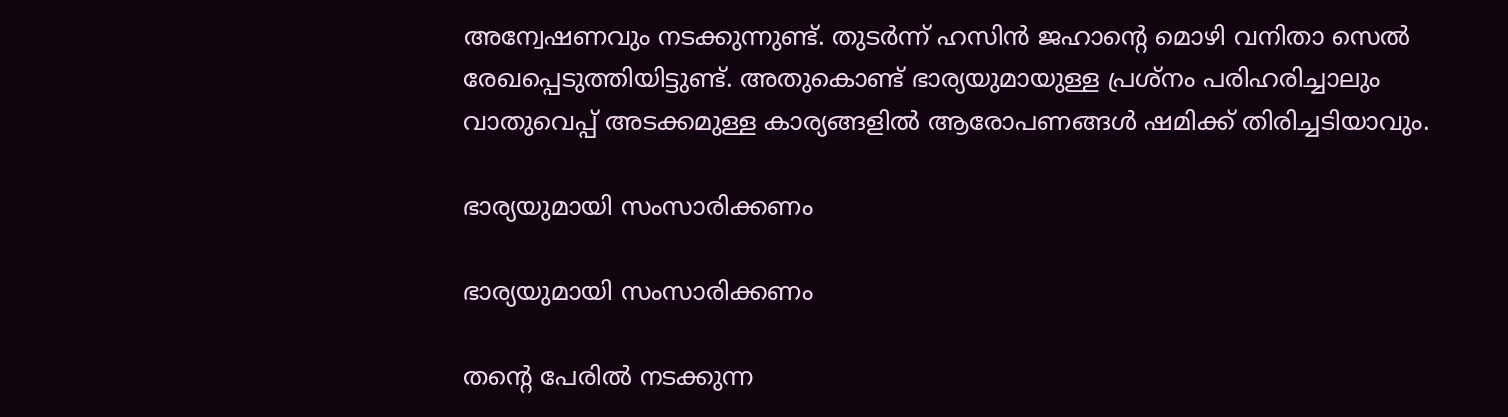അന്വേഷണവും നടക്കുന്നുണ്ട്. തുടര്‍ന്ന് ഹസിന്‍ ജഹാന്റെ മൊഴി വനിതാ സെല്‍ രേഖപ്പെടുത്തിയിട്ടുണ്ട്. അതുകൊണ്ട് ഭാര്യയുമായുള്ള പ്രശ്‌നം പരിഹരിച്ചാലും വാതുവെപ്പ് അടക്കമുള്ള കാര്യങ്ങളില്‍ ആരോപണങ്ങള്‍ ഷമിക്ക് തിരിച്ചടിയാവും.

ഭാര്യയുമായി സംസാരിക്കണം

ഭാര്യയുമായി സംസാരിക്കണം

തന്റെ പേരില്‍ നടക്കുന്ന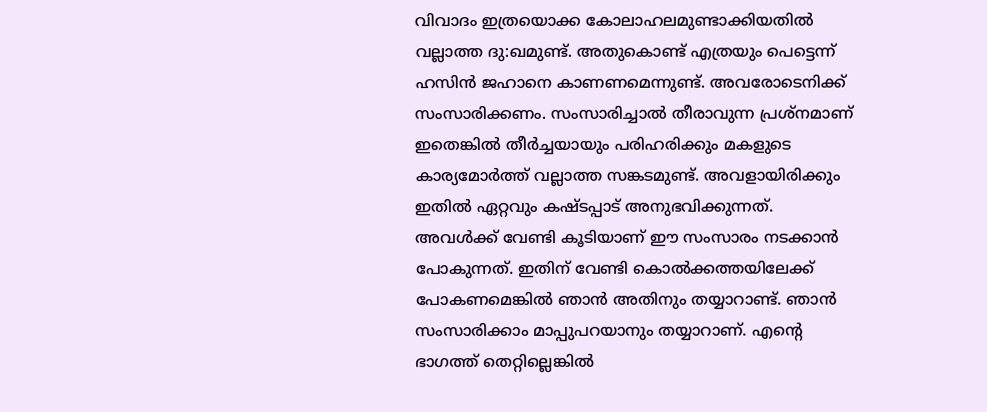വിവാദം ഇത്രയൊക്ക കോലാഹലമുണ്ടാക്കിയതില്‍ വല്ലാത്ത ദു:ഖമുണ്ട്. അതുകൊണ്ട് എത്രയും പെട്ടെന്ന് ഹസിന്‍ ജഹാനെ കാണണമെന്നുണ്ട്. അവരോടെനിക്ക് സംസാരിക്കണം. സംസാരിച്ചാല്‍ തീരാവുന്ന പ്രശ്‌നമാണ് ഇതെങ്കില്‍ തീര്‍ച്ചയായും പരിഹരിക്കും മകളുടെ കാര്യമോര്‍ത്ത് വല്ലാത്ത സങ്കടമുണ്ട്. അവളായിരിക്കും ഇതില്‍ ഏറ്റവും കഷ്ടപ്പാട് അനുഭവിക്കുന്നത്. അവള്‍ക്ക് വേണ്ടി കൂടിയാണ് ഈ സംസാരം നടക്കാന്‍ പോകുന്നത്. ഇതിന് വേണ്ടി കൊല്‍ക്കത്തയിലേക്ക് പോകണമെങ്കില്‍ ഞാന്‍ അതിനും തയ്യാറാണ്ട്. ഞാന്‍ സംസാരിക്കാം മാപ്പുപറയാനും തയ്യാറാണ്. എന്റെ ഭാഗത്ത് തെറ്റില്ലെങ്കില്‍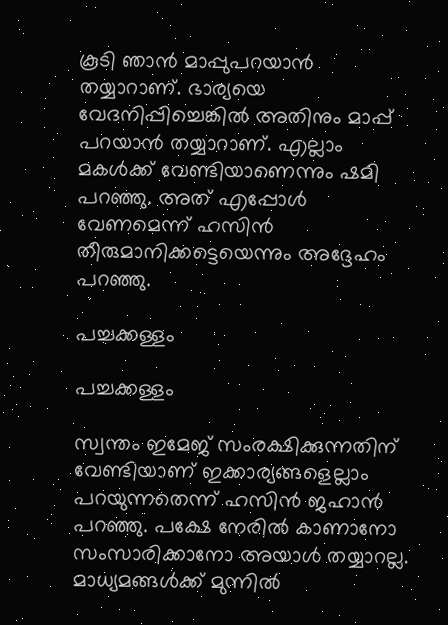കൂടി ഞാന്‍ മാപ്പുപറയാന്‍ തയ്യാറാണ്. ഭാര്യയെ വേദനിപ്പിച്ചെങ്കില്‍ അതിനും മാപ്പ് പറയാന്‍ തയ്യാറാണ്. എല്ലാം മകള്‍ക്ക് വേണ്ടിയാണെന്നും ഷമി പറഞ്ഞു. അത് എപ്പോള്‍ വേണമെന്ന് ഹസിന്‍ തീരുമാനിക്കട്ടെയെന്നും അദ്ദേഹം പറഞ്ഞു.

പച്ചക്കള്ളം

പച്ചക്കള്ളം

സ്വന്തം ഇമേജ് സംരക്ഷിക്കുന്നതിന് വേണ്ടിയാണ് ഇക്കാര്യങ്ങളെല്ലാം പറയുന്നതെന്ന് ഹസിന്‍ ജഹാന്‍ പറഞ്ഞു. പക്ഷേ നേരില്‍ കാണാനോ സംസാരിക്കാനോ അയാള്‍ തയ്യാറല്ല. മാധ്യമങ്ങള്‍ക്ക് മുന്നില്‍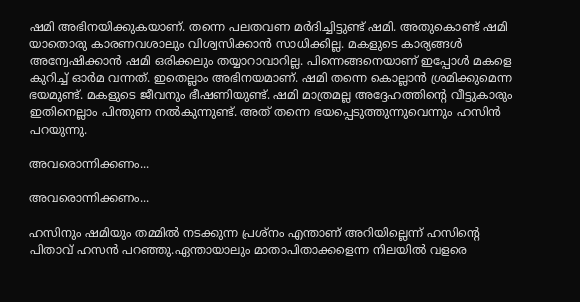ഷമി അഭിനയിക്കുകയാണ്. തന്നെ പലതവണ മര്‍ദിച്ചിട്ടുണ്ട് ഷമി. അതുകൊണ്ട് ഷമി യാതൊരു കാരണവശാലും വിശ്വസിക്കാന്‍ സാധിക്കില്ല. മകളുടെ കാര്യങ്ങള്‍ അന്വേഷിക്കാന്‍ ഷമി ഒരിക്കലും തയ്യാറാവാറില്ല. പിന്നെങ്ങനെയാണ് ഇപ്പോള്‍ മകളെ കുറിച്ച് ഓര്‍മ വന്നത്. ഇതെല്ലാം അഭിനയമാണ്. ഷമി തന്നെ കൊല്ലാന്‍ ശ്രമിക്കുമെന്ന ഭയമുണ്ട്. മകളുടെ ജീവനും ഭീഷണിയുണ്ട്. ഷമി മാത്രമല്ല അദ്ദേഹത്തിന്റെ വീട്ടുകാരും ഇതിനെല്ലാം പിന്തുണ നല്‍കുന്നുണ്ട്. അത് തന്നെ ഭയപ്പെടുത്തുന്നുവെന്നും ഹസിന്‍ പറയുന്നു.

അവരൊന്നിക്കണം...

അവരൊന്നിക്കണം...

ഹസിനും ഷമിയും തമ്മില്‍ നടക്കുന്ന പ്രശ്‌നം എന്താണ് അറിയില്ലെന്ന് ഹസിന്റെ പിതാവ് ഹസന്‍ പറഞ്ഞു.ഏന്തായാലും മാതാപിതാക്കളെന്ന നിലയില്‍ വളരെ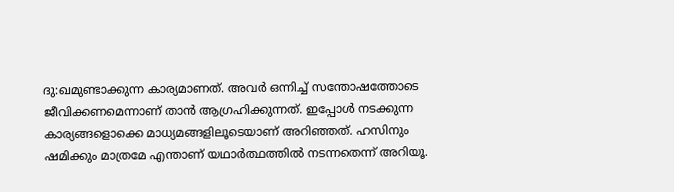ദു:ഖമുണ്ടാക്കുന്ന കാര്യമാണത്. അവര്‍ ഒന്നിച്ച് സന്തോഷത്തോടെ ജീവിക്കണമെന്നാണ് താന്‍ ആഗ്രഹിക്കുന്നത്. ഇപ്പോള്‍ നടക്കുന്ന കാര്യങ്ങളൊക്കെ മാധ്യമങ്ങളിലൂടെയാണ് അറിഞ്ഞത്. ഹസിനും ഷമിക്കും മാത്രമേ എന്താണ് യഥാര്‍ത്ഥത്തില്‍ നടന്നതെന്ന് അറിയൂ.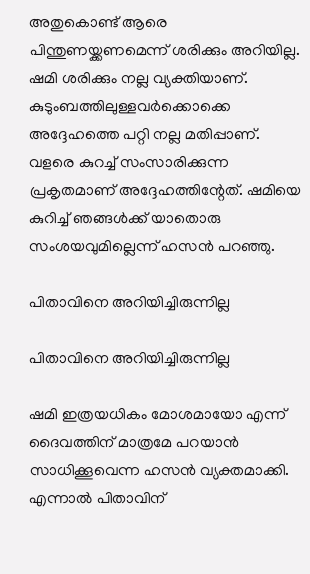അതുകൊണ്ട് ആരെ പിന്തുണയ്ക്കണമെന്ന് ശരിക്കും അറിയില്ല. ഷമി ശരിക്കും നല്ല വ്യക്തിയാണ്. കുടുംബത്തിലുള്ളവര്‍ക്കൊക്കെ അദ്ദേഹത്തെ പറ്റി നല്ല മതിപ്പാണ്. വളരെ കുറച്ച് സംസാരിക്കുന്ന പ്രകൃതമാണ് അദ്ദേഹത്തിന്റേത്. ഷമിയെ കുറിച്ച് ഞങ്ങള്‍ക്ക് യാതൊരു സംശയവുമില്ലെന്ന് ഹസന്‍ പറഞ്ഞു.

പിതാവിനെ അറിയിച്ചിരുന്നില്ല

പിതാവിനെ അറിയിച്ചിരുന്നില്ല

ഷമി ഇത്രയധികം മോശമായോ എന്ന് ദൈവത്തിന് മാത്രമേ പറയാന്‍ സാധിക്കൂവെന്ന ഹസന്‍ വ്യക്തമാക്കി. എന്നാല്‍ പിതാവിന്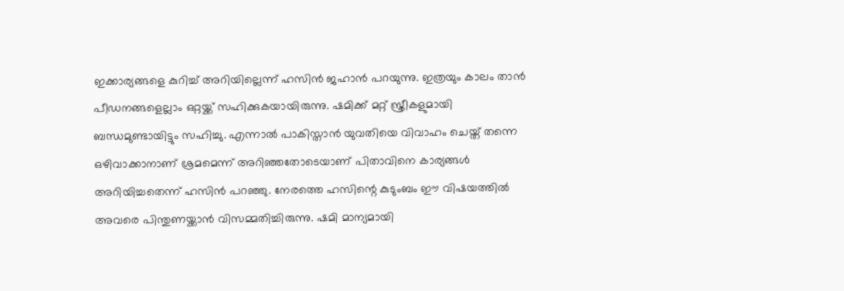ഇക്കാര്യങ്ങളെ കുറിച്ച് അറിയില്ലെന്ന് ഹസിന്‍ ജഹാന്‍ പറയുന്നു. ഇത്രയും കാലം താന്‍ പീഡനങ്ങളെല്ലാം ഒറ്റയ്ക്ക് സഹിക്കുകയായിരുന്നു. ഷമിക്ക് മറ്റ് സ്ത്രീകളുമായി ബന്ധമുണ്ടായിട്ടും സഹിച്ചു. എന്നാല്‍ പാകിസ്താന്‍ യുവതിയെ വിവാഹം ചെയ്ത് തന്നെ ഒഴിവാക്കാനാണ് ശ്രമമെന്ന് അറിഞ്ഞതോടെയാണ് പിതാവിനെ കാര്യങ്ങള്‍ അറിയിച്ചതെന്ന് ഹസിന്‍ പറഞ്ഞു. നേരത്തെ ഹസിന്റെ കുടുംബം ഈ വിഷയത്തില്‍ അവരെ പിന്തുണയ്ക്കാന്‍ വിസമ്മതിച്ചിരുന്നു. ഷമി മാന്യമായി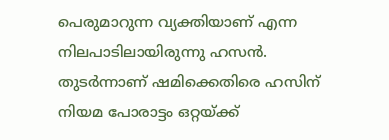പെരുമാറുന്ന വ്യക്തിയാണ് എന്ന നിലപാടിലായിരുന്നു ഹസന്‍. തുടര്‍ന്നാണ് ഷമിക്കെതിരെ ഹസിന് നിയമ പോരാട്ടം ഒറ്റയ്ക്ക്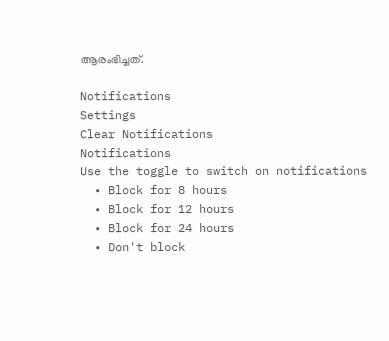ആരംഭിച്ചത്.

Notifications
Settings
Clear Notifications
Notifications
Use the toggle to switch on notifications
  • Block for 8 hours
  • Block for 12 hours
  • Block for 24 hours
  • Don't block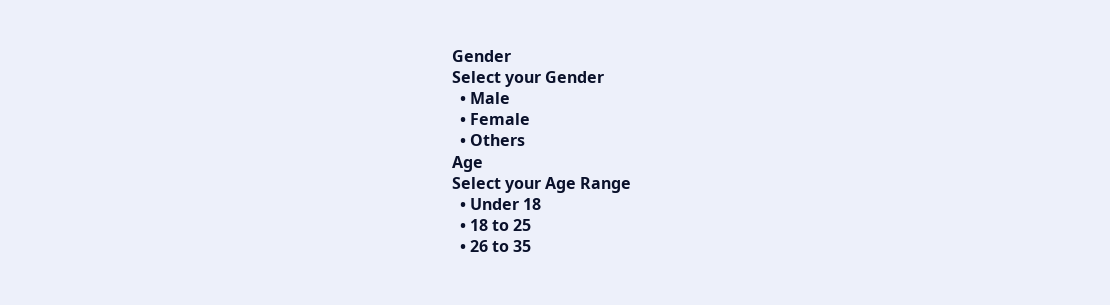Gender
Select your Gender
  • Male
  • Female
  • Others
Age
Select your Age Range
  • Under 18
  • 18 to 25
  • 26 to 35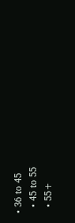• 36 to 45
  • 45 to 55
  • 55+